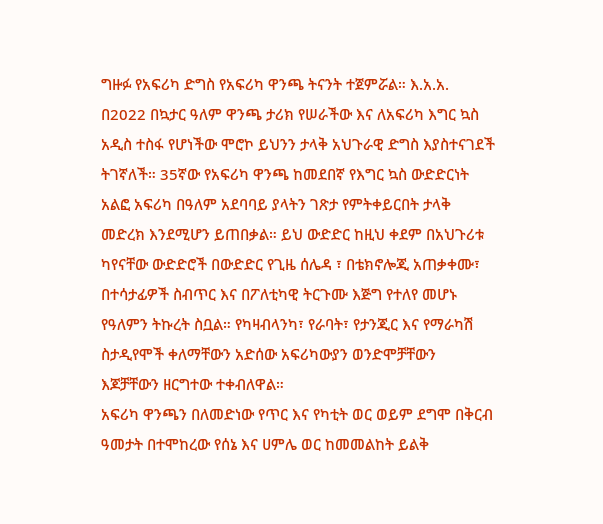ግዙፉ የአፍሪካ ድግስ የአፍሪካ ዋንጫ ትናንት ተጀምሯል። እ.አ.አ. በ2022 በኳታር ዓለም ዋንጫ ታሪክ የሠራችው እና ለአፍሪካ እግር ኳስ አዲስ ተስፋ የሆነችው ሞሮኮ ይህንን ታላቅ አህጉራዊ ድግስ እያስተናገደች ትገኛለች። 35ኛው የአፍሪካ ዋንጫ ከመደበኛ የእግር ኳስ ውድድርነት አልፎ አፍሪካ በዓለም አደባባይ ያላትን ገጽታ የምትቀይርበት ታላቅ መድረክ እንደሚሆን ይጠበቃል። ይህ ውድድር ከዚህ ቀደም በአህጉሪቱ ካየናቸው ውድድሮች በውድድር የጊዜ ሰሌዳ ፣ በቴክኖሎጂ አጠቃቀሙ፣ በተሳታፊዎች ስብጥር እና በፖለቲካዊ ትርጉሙ እጅግ የተለየ መሆኑ የዓለምን ትኩረት ስቧል። የካዛብላንካ፣ የራባት፣ የታንጂር እና የማራካሽ ስታዲየሞች ቀለማቸውን አድሰው አፍሪካውያን ወንድሞቻቸውን እጆቻቸውን ዘርግተው ተቀብለዋል።
አፍሪካ ዋንጫን በለመድነው የጥር እና የካቲት ወር ወይም ደግሞ በቅርብ ዓመታት በተሞከረው የሰኔ እና ሀምሌ ወር ከመመልከት ይልቅ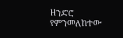ዘንድሮ የምንመለከተው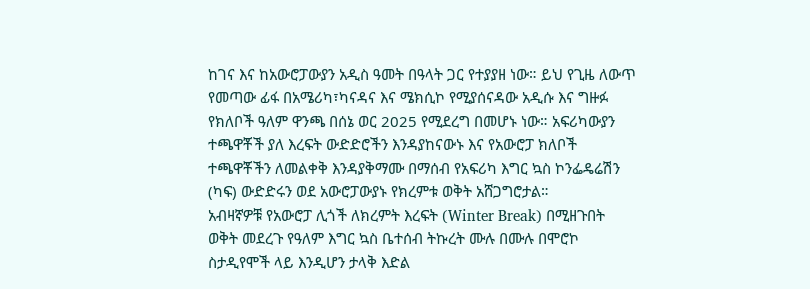ከገና እና ከአውሮፓውያን አዲስ ዓመት በዓላት ጋር የተያያዘ ነው። ይህ የጊዜ ለውጥ የመጣው ፊፋ በአሜሪካ፣ካናዳና እና ሜክሲኮ የሚያሰናዳው አዲሱ እና ግዙፉ የክለቦች ዓለም ዋንጫ በሰኔ ወር 2025 የሚደረግ በመሆኑ ነው። አፍሪካውያን ተጫዋቾች ያለ እረፍት ውድድሮችን እንዳያከናውኑ እና የአውሮፓ ክለቦች ተጫዋቾችን ለመልቀቅ እንዳያቅማሙ በማሰብ የአፍሪካ እግር ኳስ ኮንፌዴሬሽን (ካፍ) ውድድሩን ወደ አውሮፓውያኑ የክረምቱ ወቅት አሸጋግሮታል።
አብዛኛዎቹ የአውሮፓ ሊጎች ለክረምት እረፍት (Winter Break) በሚዘጉበት ወቅት መደረጉ የዓለም እግር ኳስ ቤተሰብ ትኩረት ሙሉ በሙሉ በሞሮኮ ስታዲየሞች ላይ እንዲሆን ታላቅ እድል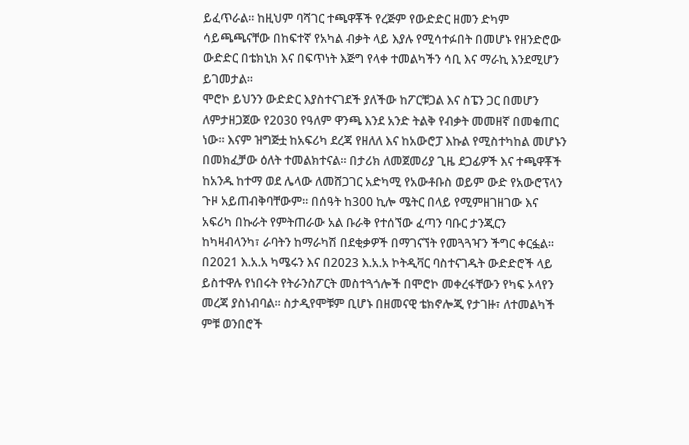ይፈጥራል። ከዚህም ባሻገር ተጫዋቾች የረጅም የውድድር ዘመን ድካም ሳይጫጫናቸው በከፍተኛ የአካል ብቃት ላይ እያሉ የሚሳተፉበት በመሆኑ የዘንድሮው ውድድር በቴክኒክ እና በፍጥነት እጅግ የላቀ ተመልካችን ሳቢ እና ማራኪ እንደሚሆን ይገመታል።
ሞሮኮ ይህንን ውድድር እያስተናገደች ያለችው ከፖርቹጋል እና ስፔን ጋር በመሆን ለምታዘጋጀው የ2030 የዓለም ዋንጫ እንደ አንድ ትልቅ የብቃት መመዘኛ በመቁጠር ነው። እናም ዝግጅቷ ከአፍሪካ ደረጃ የዘለለ እና ከአውሮፓ እኩል የሚስተካከል መሆኑን በመክፈቻው ዕለት ተመልክተናል። በታሪክ ለመጀመሪያ ጊዜ ደጋፊዎች እና ተጫዋቾች ከአንዱ ከተማ ወደ ሌላው ለመሸጋገር አድካሚ የአውቶቡስ ወይም ውድ የአውሮፕላን ጉዞ አይጠብቅባቸውም። በሰዓት ከ300 ኪሎ ሜትር በላይ የሚምዘገዘገው እና አፍሪካ በኩራት የምትጠራው አል ቡራቅ የተሰኘው ፈጣን ባቡር ታንጂርን ከካዛብላንካ፣ ራባትን ከማራካሽ በደቂቃዎች በማገናኘት የመጓጓዣን ችግር ቀርፏል። በ2021 እ.አ.አ ካሜሩን እና በ2023 እ.አ.አ ኮትዲቫር ባስተናገዱት ውድድሮች ላይ ይስተዋሉ የነበሩት የትራንስፖርት መስተጓጎሎች በሞሮኮ መቀረፋቸውን የካፍ ኦላየን መረጃ ያስነብባል። ስታዲየሞቹም ቢሆኑ በዘመናዊ ቴክኖሎጂ የታገዙ፣ ለተመልካች ምቹ ወንበሮች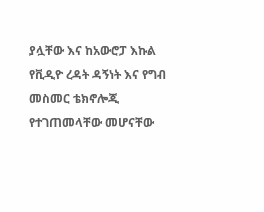ያሏቸው እና ከአውሮፓ እኩል የቪዲዮ ረዳት ዳኝነት እና የግብ መስመር ቴክኖሎጂ የተገጠመላቸው መሆናቸው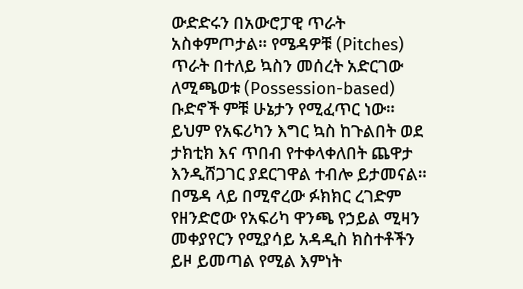ውድድሩን በአውሮፓዊ ጥራት አስቀምጦታል። የሜዳዎቹ (Pitches) ጥራት በተለይ ኳስን መሰረት አድርገው ለሚጫወቱ (Possession-based) ቡድኖች ምቹ ሁኔታን የሚፈጥር ነው። ይህም የአፍሪካን እግር ኳስ ከጉልበት ወደ ታክቲክ እና ጥበብ የተቀላቀለበት ጨዋታ እንዲሸጋገር ያደርገዋል ተብሎ ይታመናል።
በሜዳ ላይ በሚኖረው ፉክክር ረገድም የዘንድሮው የአፍሪካ ዋንጫ የኃይል ሚዛን መቀያየርን የሚያሳይ አዳዲስ ክስተቶችን ይዞ ይመጣል የሚል እምነት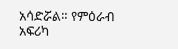አሳድሯል። የምዕራብ አፍሪካ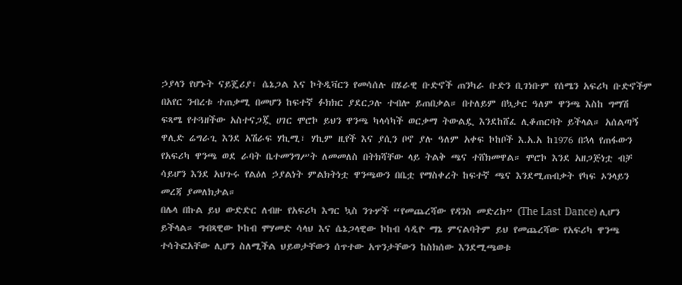ኃያላን የሆኑት ናይጄሪያ፣ ሴኔጋል እና ኮትዲቫርን የመሳሰሉ በሄራዊ ቡድኖች ጠንካራ ቡድን ቢገነቡም የሰሜን አፍሪካ ቡድኖችም በአየር ንብረቱ ተጠቃሚ በመሆን ከፍተኛ ፉክክር ያደርጋሉ ተብሎ ይጠበቃል። በተለይም በኳታር ዓለም ዋንጫ እስከ ግማሽ ፍጻሜ የተጓዘችው አስተናጋጇ ሀገር ሞሮኮ ይህን ዋንጫ ካላሳካች ወርቃማ ትውልዷ እንደከሸፈ ሊቆጠርባት ይችላል። አሰልጣኝ ዋሊድ ሬግራጊ እንደ አሽራፍ ሃኪሚ፣ ሃኪም ዚየች እና ያሲን ቦኖ ያሉ ዓለም አቀፍ ኮከቦች እ.አ.አ ከ1976 በኋላ የጠፋውን የአፍሪካ ዋንጫ ወደ ራባት ቤተመንግሥት ለመመለስ በትክሻቸው ላይ ትልቅ ጫና ተሸክመዋል። ሞሮኮ እንደ አዘጋጅነቷ ብቻ ሳይሆን እንደ አህጉሩ የልዕለ ኃያልነት ምልክትነቷ ዋንጫውን በቤቷ የማስቀረት ከፍተኛ ጫና እንደሚጠብቃት የካፍ ኦንላይን መረጃ ያመለክታል።
በሌላ በኩል ይህ ውድድር ለብዙ የአፍሪካ እግር ኳስ ንጉሦች “የመጨረሻው የዳንስ መድረክ” (The Last Dance) ሊሆን ይችላል። ግብጻዊው ኮከብ ሞሃመድ ሳላህ እና ሴኔጋላዊው ኮከብ ሳዲዮ ማኔ ምናልባትም ይህ የመጨረሻው የአፍሪካ ዋንጫ ተሳትፎአቸው ሊሆን ስለሚችል ህይወታቸውን ሰጥተው አጥንታቸውን ከስክሰው እንደሚጫወቱ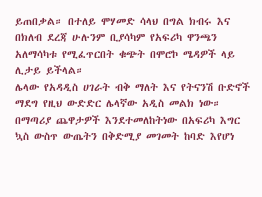ይጠበቃል። በተለይ ሞሃመድ ሳላህ በግል ክብሩ እና በክለብ ደረጃ ሁሉንም ቢያሳካም የአፍሪካ ዋንጫን አለማሳካቱ የሚፈጥርበት ቁጭት በሞሮኮ ሜዳዎች ላይ ሊታይ ይችላል።
ሌላው የአዳዲስ ሀገራት ብቅ ማለት እና የትናንሽ ቡድኖች ማደግ የዚህ ውድድር ሌላኛው አዲስ መልክ ነው። በማጣሪያ ጨዋታዎች እንደተመለከትነው በአፍሪካ እግር ኳስ ውስጥ ውጤትን በቅድሚያ መገመት ከባድ እየሆነ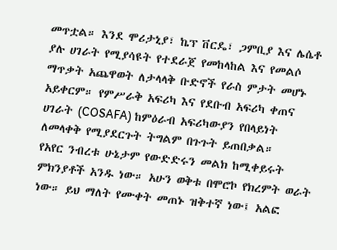መጥቷል። እንደ ሞሪታኒያ፣ ኬፕ ቨርዴ፣ ጋምቢያ እና ሌሴቶ ያሉ ሀገራት የሚያሳዩት የተደራጀ የመከላከል እና የመልሶ ማጥቃት አጨዋወት ለታላላቅ ቡድኖች የራስ ምታት መሆኑ አይቀርም። የምሥራቅ አፍሪካ እና የደቡብ አፍሪካ ቀጠና ሀገራት (COSAFA) ከምዕራብ አፍሪካውያን የበላይነት ለመላቀቅ የሚያደርጉት ትግልም በጉጉት ይጠበቃል።
የአየር ንብረቱ ሁኔታም የውድድሩን መልክ ከሚቀይሩት ምክንያቶች አንዱ ነው። አሁን ወቅቱ በሞሮኮ የክረምት ወራት ነው። ይህ ማለት የሙቀት መጠኑ ዝቅተኛ ነው፤ አልፎ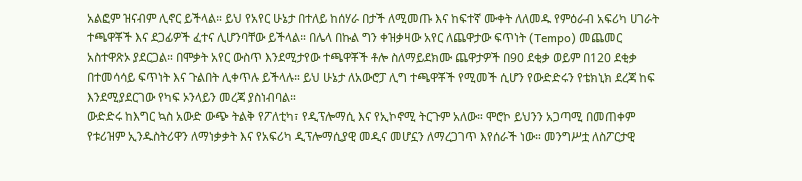አልፎም ዝናብም ሊኖር ይችላል። ይህ የአየር ሁኔታ በተለይ ከሰሃራ በታች ለሚመጡ እና ከፍተኛ ሙቀት ለለመዱ የምዕራብ አፍሪካ ሀገራት ተጫዋቾች እና ደጋፊዎች ፈተና ሊሆንባቸው ይችላል። በሌላ በኩል ግን ቀዝቃዛው አየር ለጨዋታው ፍጥነት (Tempo) መጨመር አስተዋጽኦ ያደርጋል። በሞቃት አየር ውስጥ እንደሚታየው ተጫዋቾች ቶሎ ስለማይደክሙ ጨዋታዎች በ90 ደቂቃ ወይም በ120 ደቂቃ በተመሳሳይ ፍጥነት እና ጉልበት ሊቀጥሉ ይችላሉ። ይህ ሁኔታ ለአውሮፓ ሊግ ተጫዋቾች የሚመች ሲሆን የውድድሩን የቴክኒክ ደረጃ ከፍ እንደሚያደርገው የካፍ ኦንላይን መረጃ ያስነብባል።
ውድድሩ ከእግር ኳስ አውድ ውጭ ትልቅ የፖለቲካ፣ የዲፕሎማሲ እና የኢኮኖሚ ትርጉም አለው። ሞሮኮ ይህንን አጋጣሚ በመጠቀም የቱሪዝም ኢንዱስትሪዋን ለማነቃቃት እና የአፍሪካ ዲፕሎማሲያዊ መዲና መሆኗን ለማረጋገጥ እየሰራች ነው። መንግሥቷ ለስፖርታዊ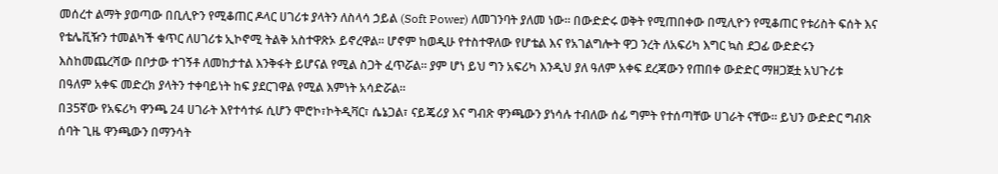መሰረተ ልማት ያወጣው በቢሊዮን የሚቆጠር ዶላር ሀገሪቱ ያላትን ለስላሳ ኃይል (Soft Power) ለመገንባት ያለመ ነው። በውድድሩ ወቅት የሚጠበቀው በሚሊዮን የሚቆጠር የቱሪስት ፍሰት እና የቴሌቪዥን ተመልካች ቁጥር ለሀገሪቱ ኢኮኖሚ ትልቅ አስተዋጽኦ ይኖረዋል። ሆኖም ከወዲሁ የተስተዋለው የሆቴል እና የአገልግሎት ዋጋ ንረት ለአፍሪካ እግር ኳስ ደጋፊ ውድድሩን እስከመጨረሻው በቦታው ተገኝቶ ለመከታተል እንቅፋት ይሆናል የሚል ስጋት ፈጥሯል። ያም ሆነ ይህ ግን አፍሪካ እንዲህ ያለ ዓለም አቀፍ ደረጃውን የጠበቀ ውድድር ማዘጋጀቷ አህጉሪቱ በዓለም አቀፍ መድረክ ያላትን ተቀባይነት ከፍ ያደርገዋል የሚል እምነት አሳድሯል።
በ35ኛው የአፍሪካ ዋንጫ 24 ሀገራት እየተሳተፉ ሲሆን ሞሮኮ፣ኮትዲቫር፣ ሴኔጋል፣ ናይጄሪያ እና ግብጽ ዋንጫውን ያነሳሉ ተብለው ሰፊ ግምት የተሰጣቸው ሀገራት ናቸው። ይህን ውድድር ግብጽ ሰባት ጊዜ ዋንጫውን በማንሳት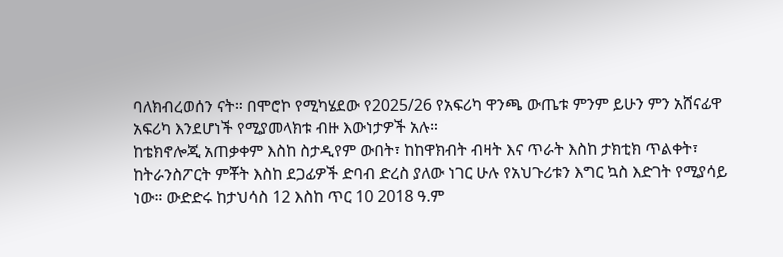ባለክብረወሰን ናት። በሞሮኮ የሚካሄደው የ2025/26 የአፍሪካ ዋንጫ ውጤቱ ምንም ይሁን ምን አሸናፊዋ አፍሪካ እንደሆነች የሚያመላክቱ ብዙ እውነታዎች አሉ።
ከቴክኖሎጂ አጠቃቀም እስከ ስታዲየም ውበት፣ ከከዋክብት ብዛት እና ጥራት እስከ ታክቲክ ጥልቀት፣ ከትራንስፖርት ምቾት እስከ ደጋፊዎች ድባብ ድረስ ያለው ነገር ሁሉ የአህጉሪቱን እግር ኳስ እድገት የሚያሳይ ነው። ውድድሩ ከታህሳስ 12 እስከ ጥር 10 2018 ዓ.ም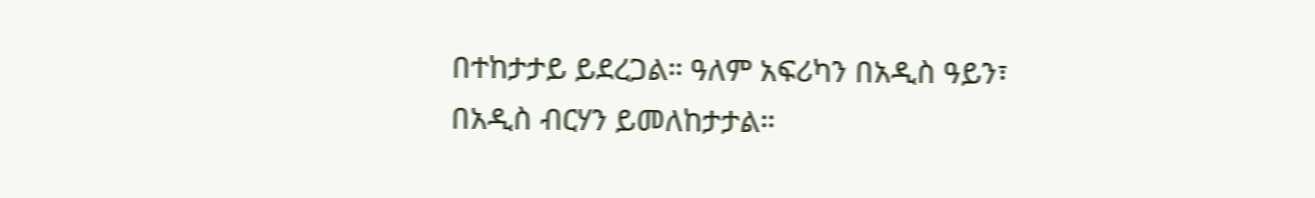በተከታታይ ይደረጋል። ዓለም አፍሪካን በአዲስ ዓይን፣ በአዲስ ብርሃን ይመለከታታል።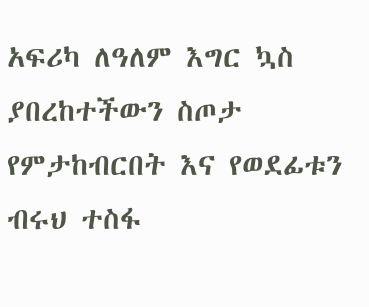አፍሪካ ለዓለም እግር ኳስ ያበረከተችውን ስጦታ የምታከብርበት እና የወደፊቱን ብሩህ ተስፋ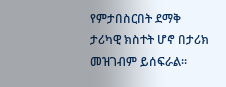የምታበስርበት ደማቅ ታሪካዊ ክስተት ሆኖ በታሪክ መዝገብም ይሰፍራል።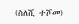(ስለሺ ተሾመ)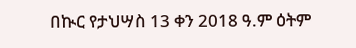በኲር የታህሣስ 13 ቀን 2018 ዓ.ም ዕትም